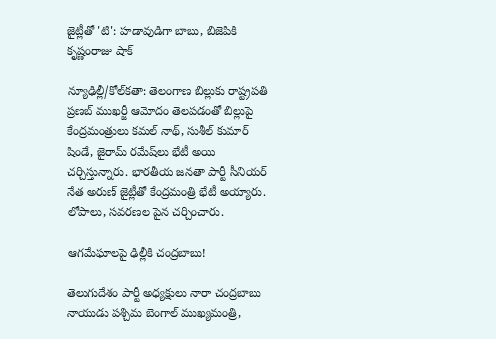జైట్లీతో 'టి': హడావుడిగా బాబు, బిజెపికి కృష్ణంరాజు షాక్

న్యూఢిల్లీ/కోల్‌కతా: తెలంగాణ బిల్లుకు రాష్ట్రపతి ప్రణబ్ ముఖర్జీ ఆమోదం తెలపడంతో బిల్లుపై కేంద్రమంత్రులు కమల్ నాథ్, సుశీల్ కుమార్ షిండే, జైరామ్ రమేష్‌లు భేటీ అయి చర్చిస్తున్నారు. భారతీయ జనతా పార్టీ సీనియర్ నేత అరుణ్ జైట్లీతో కేంద్రమంత్రి భేటీ అయ్యారు. లోపాలు, సవరణల పైన చర్చించారు.

ఆగమేఘాలపై ఢిల్లీకి చంద్రబాబు!

తెలుగుదేశం పార్టీ అధ్యక్షులు నారా చంద్రబాబు నాయుడు పశ్చిమ బెంగాల్ ముఖ్యమంత్రి,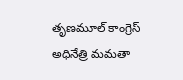తృణమూల్ కాంగ్రెస్ అధినేత్రి మమతా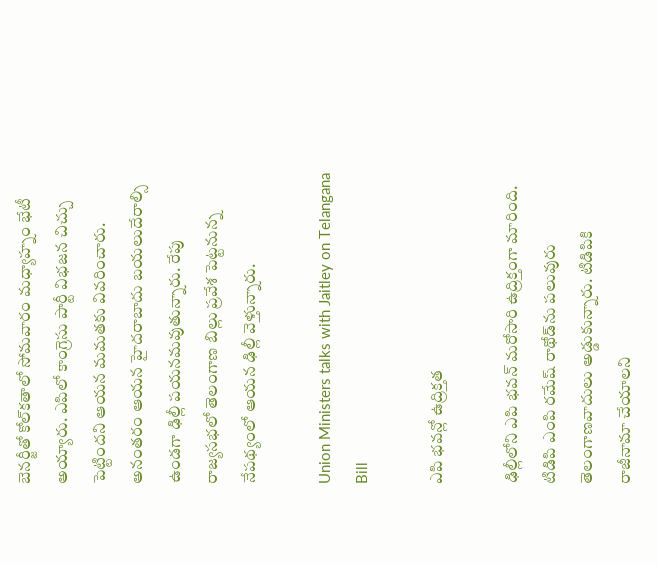బెనర్జీతో కోల్‌కతాలో సోమవారం మధ్యాహ్నం భేటీ అయ్యారు. ఎపిలో కాంగ్రెసు పార్టీ విభజన చిచ్చు పెట్టిందని ఆయన మమతకు వివరించారు. అనంతరం ఆయన హైదరాబాదు బయలుదేరాల్సి ఉండగా ఢిల్లీ పయనమవుతున్నారు. రేపు రాజ్యసభలో తెలంగాణ బిల్లు ప్రవేశ పెట్టనున్న నేపథ్యంలో ఆయన ఢిల్లీ వెళ్తున్నారు.

Union Ministers talks with Jaitley on Telangana Bill

ఎపి భవన్లో ఉద్రిక్తత

ఢిల్లీలోని ఎపి భవన్ మరోసారి ఉద్రిక్తంగా మారింది. టిడిపి ఎంపి రమేష్ రాథోడ్‌ను పలువురు తెలంగాణవాదులు అడ్డుకున్నారు. టిడిపికి రాజీనామా చేయాలని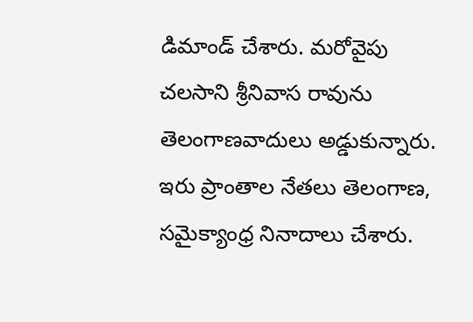డిమాండ్ చేశారు. మరోవైపు చలసాని శ్రీనివాస రావును తెలంగాణవాదులు అడ్డుకున్నారు. ఇరు ప్రాంతాల నేతలు తెలంగాణ, సమైక్యాంధ్ర నినాదాలు చేశారు.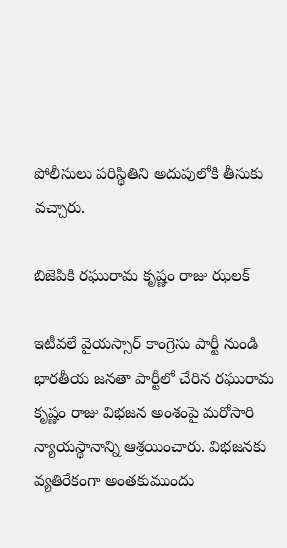పోలీసులు పరిస్థితిని అదుపులోకి తీసుకు వచ్చారు.

బిజెపికి రఘురామ కృష్ణం రాజు ఝలక్

ఇటీవలే వైయస్సార్ కాంగ్రెసు పార్టీ నుండి భారతీయ జనతా పార్టీలో చేరిన రఘురామ కృష్ణం రాజు విభజన అంశంపై మరోసారి న్యాయస్థానాన్ని ఆశ్రయించారు. విభజనకు వ్యతిరేకంగా అంతకుముందు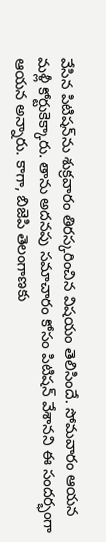వేసిన పిటిషన్‌ను శుక్రవారం తిరస్కరించిన విషయం తెలిసిందే. సోమవారం ఆయన మళ్లీ కోర్టుకెక్కారు. తాను అదనపు సమాచారం కోసం పిటిషన్ వేశానని ఈ సందర్భంగా ఆయన అన్నారు. కాగా, బిజెపి తెలంగాణకు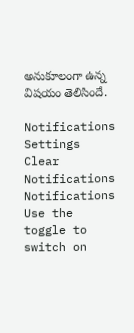అనుకూలంగా ఉన్న విషయం తెలిసిందే.

Notifications
Settings
Clear Notifications
Notifications
Use the toggle to switch on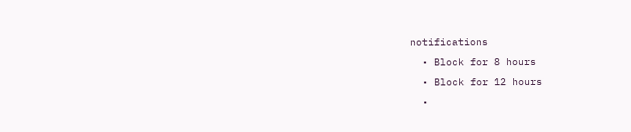notifications
  • Block for 8 hours
  • Block for 12 hours
  •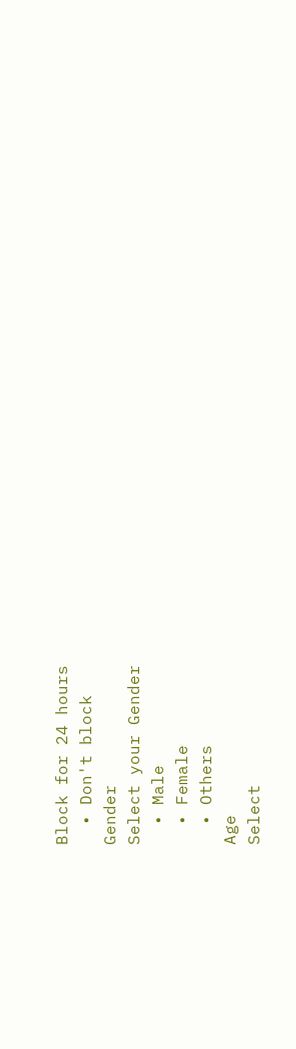Block for 24 hours
  • Don't block
Gender
Select your Gender
  • Male
  • Female
  • Others
Age
Select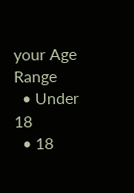your Age Range
  • Under 18
  • 18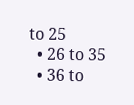to 25
  • 26 to 35
  • 36 to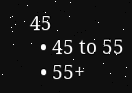45
  • 45 to 55
  • 55+